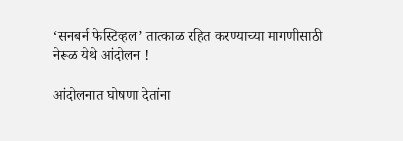‘सनबर्न फेस्टिव्हल’ तात्काळ रहित करण्याच्या मागणीसाठी नेरूळ येथे आंदोलन !

आंदोलनात घोषणा देतांना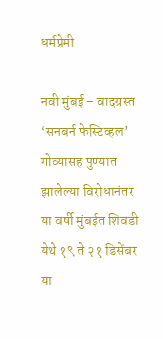धर्मप्रेमी

नवी मुंबई – वादग्रस्त ‘सनबर्न फेस्टिव्हल’ गोव्यासह पुण्यात झालेल्या विरोधानंतर या वर्षी मुंबईत शिवडी येथे १९ ते २१ डिसेंबर या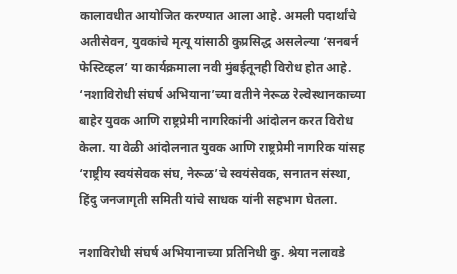कालावधीत आयोजित करण्यात आला आहे. अमली पदार्थांचे अतीसेवन, युवकांचे मृत्यू यांसाठी कुप्रसिद्ध असलेल्या ‘सनबर्न फेस्टिव्हल’ या कार्यक्रमाला नवी मुंबईतूनही विरोध होत आहे. ‘नशाविरोधी संघर्ष अभियाना’च्या वतीने नेरूळ रेल्वेस्थानकाच्या बाहेर युवक आणि राष्ट्रप्रेमी नागरिकांनी आंदोलन करत विरोध केला. या वेळी आंदोलनात युवक आणि राष्ट्रप्रेमी नागरिक यांसह ‘राष्ट्रीय स्वयंसेवक संघ, नेरूळ’चे स्वयंसेवक, सनातन संस्था, हिंदु जनजागृती समिती यांचे साधक यांनी सहभाग घेतला.

नशाविरोधी संघर्ष अभियानाच्या प्रतिनिधी कु. श्रेया नलावडे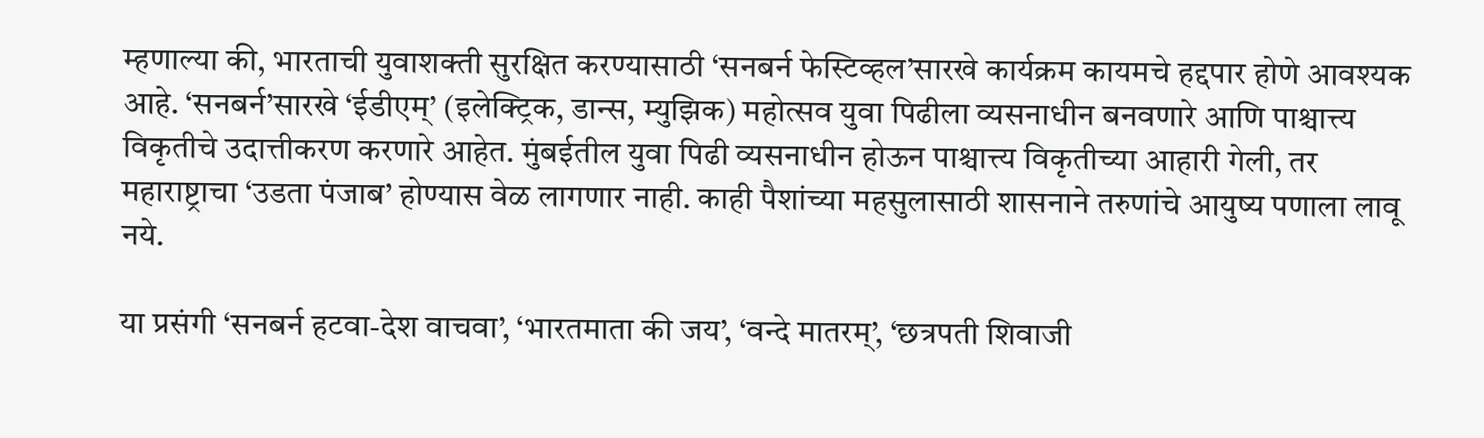म्हणाल्या की, भारताची युवाशक्ती सुरक्षित करण्यासाठी ‘सनबर्न फेस्टिव्हल’सारखे कार्यक्रम कायमचे हद्दपार होणे आवश्यक आहे. ‘सनबर्न’सारखे ‘ईडीएम्’ (इलेक्ट्रिक, डान्स, म्युझिक) महोत्सव युवा पिढीला व्यसनाधीन बनवणारे आणि पाश्चात्त्य विकृतीचे उदात्तीकरण करणारे आहेत. मुंबईतील युवा पिढी व्यसनाधीन होऊन पाश्चात्त्य विकृतीच्या आहारी गेली, तर महाराष्ट्राचा ‘उडता पंजाब’ होण्यास वेळ लागणार नाही. काही पैशांच्या महसुलासाठी शासनाने तरुणांचे आयुष्य पणाला लावू नये.

या प्रसंगी ‘सनबर्न हटवा-देश वाचवा’, ‘भारतमाता की जय’, ‘वन्दे मातरम्’, ‘छत्रपती शिवाजी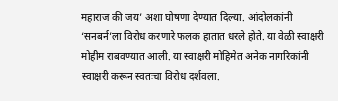महाराज की जय’ अशा घोषणा देण्यात दिल्या. आंदोलकांनी ‘सनबर्न’ला विरोध करणारे फलक हातात धरले होते. या वेळी स्वाक्षरी मोहीम राबवण्यात आली. या स्वाक्षरी मोहिमेत अनेक नागरिकांनी स्वाक्षरी करून स्वतःचा विरोध दर्शवला.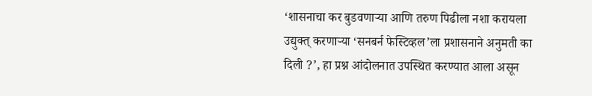‘शासनाचा कर बुडवणार्‍या आणि तरुण पिढीला नशा करायला उद्युक्त् करणार्‍या ‘सनबर्न फेस्टिव्हल’ला प्रशासनाने अनुमती का दिली ?’, हा प्रश्न आंदोलनात उपस्थित करण्यात आला असून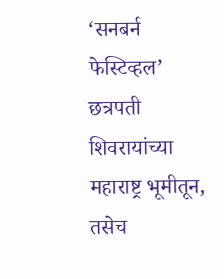‘सनबर्न  फेस्टिव्हल’ छत्रपती शिवरायांच्या महाराष्ट्र भूमीतून, तसेच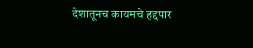देशातूनच कायमचे हद्दपार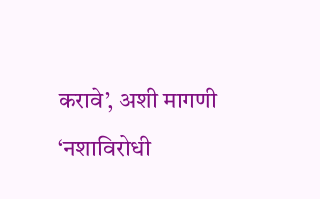करावे’, अशी मागणी ‘नशाविरोधी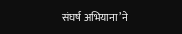संघर्ष अभियाना’ने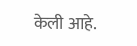केली आहे.